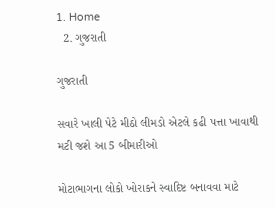1. Home
  2. ગુજરાતી

ગુજરાતી

સવારે ખાલી પેટે મીઠો લીમડો એટલે કઢી પત્તા ખાવાથી મટી જશે આ 5 બીમારીઓ

મોટાભાગના લોકો ખોરાકને સ્વાદિષ્ટ બનાવવા માટે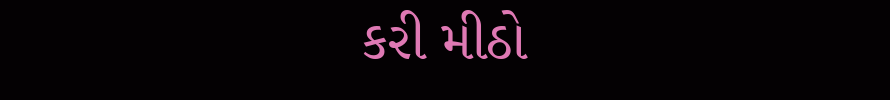કરી મીઠો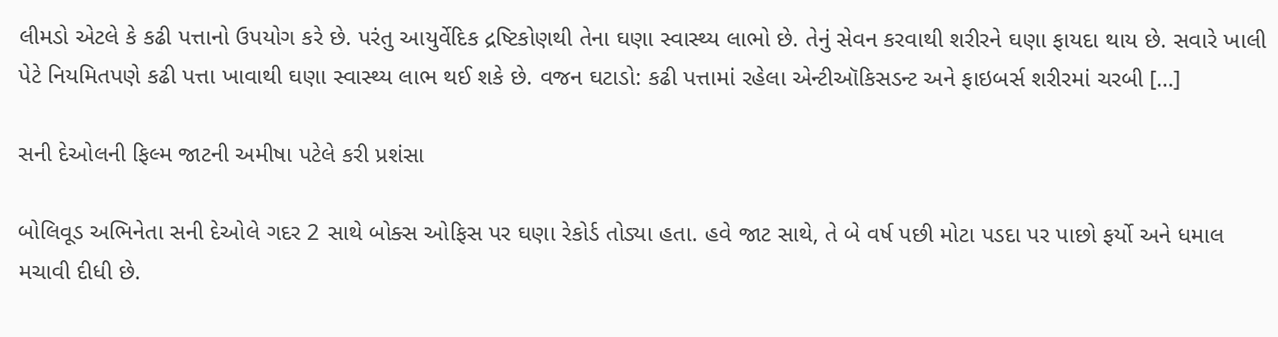લીમડો એટલે કે કઢી પત્તાનો ઉપયોગ કરે છે. પરંતુ આયુર્વેદિક દ્રષ્ટિકોણથી તેના ઘણા સ્વાસ્થ્ય લાભો છે. તેનું સેવન કરવાથી શરીરને ઘણા ફાયદા થાય છે. સવારે ખાલી પેટે નિયમિતપણે કઢી પત્તા ખાવાથી ઘણા સ્વાસ્થ્ય લાભ થઈ શકે છે. વજન ઘટાડો: કઢી પત્તામાં રહેલા એન્ટીઑકિસડન્ટ અને ફાઇબર્સ શરીરમાં ચરબી […]

સની દેઓલની ફિલ્મ જાટની અમીષા પટેલે કરી પ્રશંસા

બોલિવૂડ અભિનેતા સની દેઓલે ગદર 2 સાથે બોક્સ ઓફિસ પર ઘણા રેકોર્ડ તોડ્યા હતા. હવે જાટ સાથે, તે બે વર્ષ પછી મોટા પડદા પર પાછો ફર્યો અને ધમાલ મચાવી દીધી છે.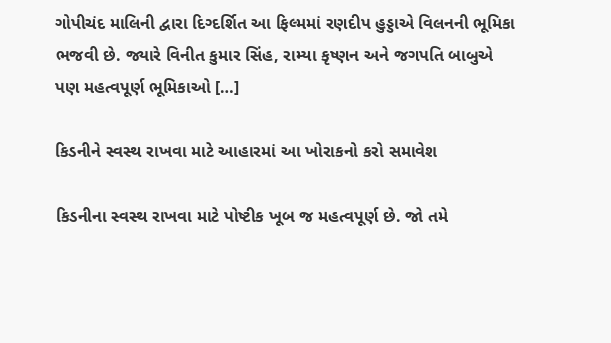ગોપીચંદ માલિની દ્વારા દિગ્દર્શિત આ ફિલ્મમાં રણદીપ હુડ્ડાએ વિલનની ભૂમિકા ભજવી છે. જ્યારે વિનીત કુમાર સિંહ, રામ્યા કૃષ્ણન અને જગપતિ બાબુએ પણ મહત્વપૂર્ણ ભૂમિકાઓ […]

કિડનીને સ્વસ્થ રાખવા માટે આહારમાં આ ખોરાકનો કરો સમાવેશ

કિડનીના સ્વસ્થ રાખવા માટે પોષ્ટીક ખૂબ જ મહત્વપૂર્ણ છે. જો તમે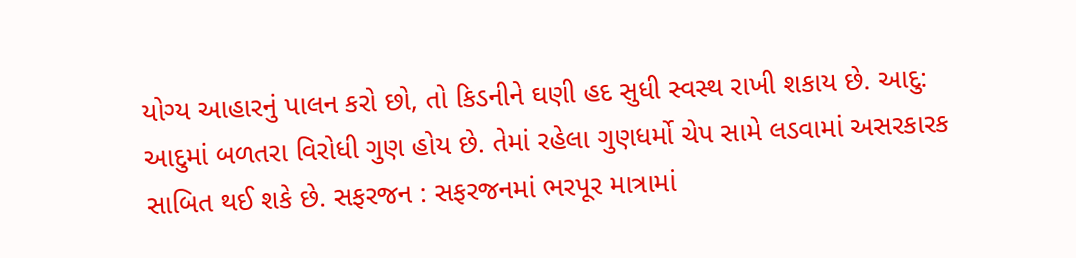યોગ્ય આહારનું પાલન કરો છો, તો કિડનીને ઘણી હદ સુધી સ્વસ્થ રાખી શકાય છે. આદુ: આદુમાં બળતરા વિરોધી ગુણ હોય છે. તેમાં રહેલા ગુણધર્મો ચેપ સામે લડવામાં અસરકારક સાબિત થઈ શકે છે. સફરજન : સફરજનમાં ભરપૂર માત્રામાં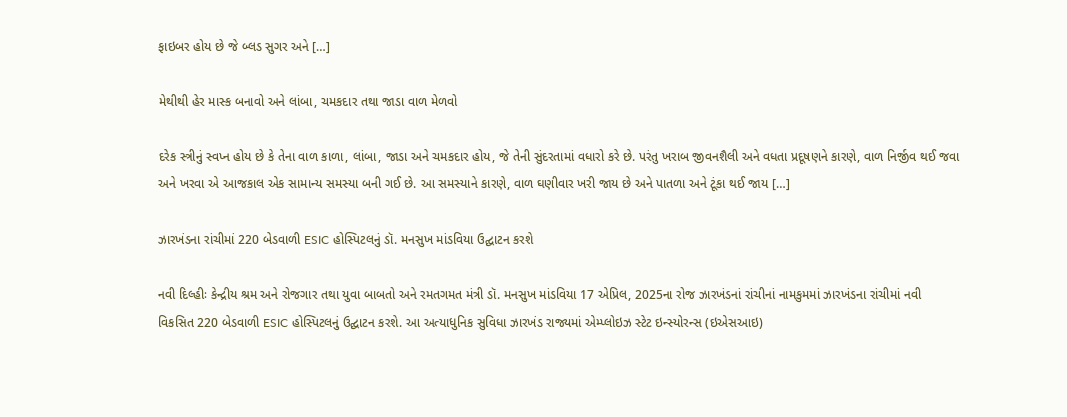ફાઇબર હોય છે જે બ્લડ સુગર અને […]

મેથીથી હેર માસ્ક બનાવો અને લાંબા, ચમકદાર તથા જાડા વાળ મેળવો

દરેક સ્ત્રીનું સ્વપ્ન હોય છે કે તેના વાળ કાળા, લાંબા, જાડા અને ચમકદાર હોય, જે તેની સુંદરતામાં વધારો કરે છે. પરંતુ ખરાબ જીવનશૈલી અને વધતા પ્રદૂષણને કારણે, વાળ નિર્જીવ થઈ જવા અને ખરવા એ આજકાલ એક સામાન્ય સમસ્યા બની ગઈ છે. આ સમસ્યાને કારણે, વાળ ઘણીવાર ખરી જાય છે અને પાતળા અને ટૂંકા થઈ જાય […]

ઝારખંડના રાંચીમાં 220 બેડવાળી ESIC હોસ્પિટલનું ડૉ. મનસુખ માંડવિયા ઉદ્ઘાટન કરશે

નવી દિલ્હીઃ કેન્દ્રીય શ્રમ અને રોજગાર તથા યુવા બાબતો અને રમતગમત મંત્રી ડૉ. મનસુખ માંડવિયા 17 એપ્રિલ, 2025ના રોજ ઝારખંડનાં રાંચીનાં નામકુમમાં ઝારખંડના રાંચીમાં નવી વિકસિત 220 બેડવાળી ESIC હોસ્પિટલનું ઉદ્ઘાટન કરશે. આ અત્યાધુનિક સુવિધા ઝારખંડ રાજ્યમાં એમ્પ્લોઇઝ સ્ટેટ ઇન્સ્યોરન્સ (ઇએસઆઇ)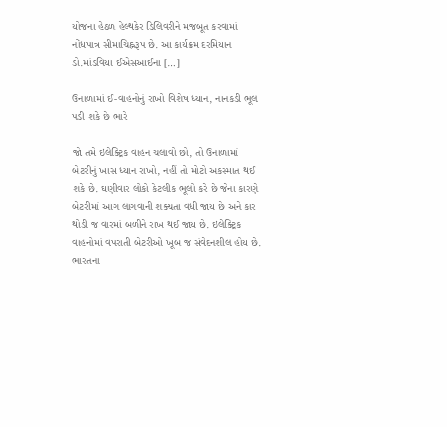યોજના હેઠળ હેલ્થકેર ડિલિવરીને મજબૂત કરવામાં નોંધપાત્ર સીમાચિહ્નરૂપ છે. આ કાર્યક્રમ દરમિયાન ડો.માંડવિયા ઈએસઆઈના […]

ઉનાળામાં ઈ-વાહનોનું રાખો વિશેષ ધ્યાન, નાનકડી ભૂલ પડી શકે છે ભારે

જો તમે ઇલેક્ટ્રિક વાહન ચલાવો છો, તો ઉનાળામાં બેટરીનું ખાસ ધ્યાન રાખો, નહીં તો મોટો અકસ્માત થઈ શકે છે. ઘણીવાર લોકો કેટલીક ભૂલો કરે છે જેના કારણે બેટરીમાં આગ લાગવાની શક્યતા વધી જાય છે અને કાર થોડી જ વારમાં બળીને રાખ થઈ જાય છે. ઇલેક્ટ્રિક વાહનોમાં વપરાતી બેટરીઓ ખૂબ જ સંવેદનશીલ હોય છે. ભારતના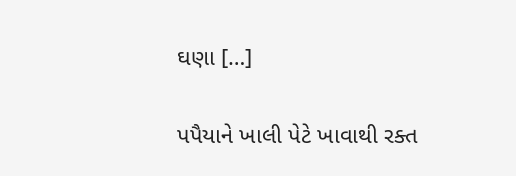ઘણા […]

પપૈયાને ખાલી પેટે ખાવાથી રક્ત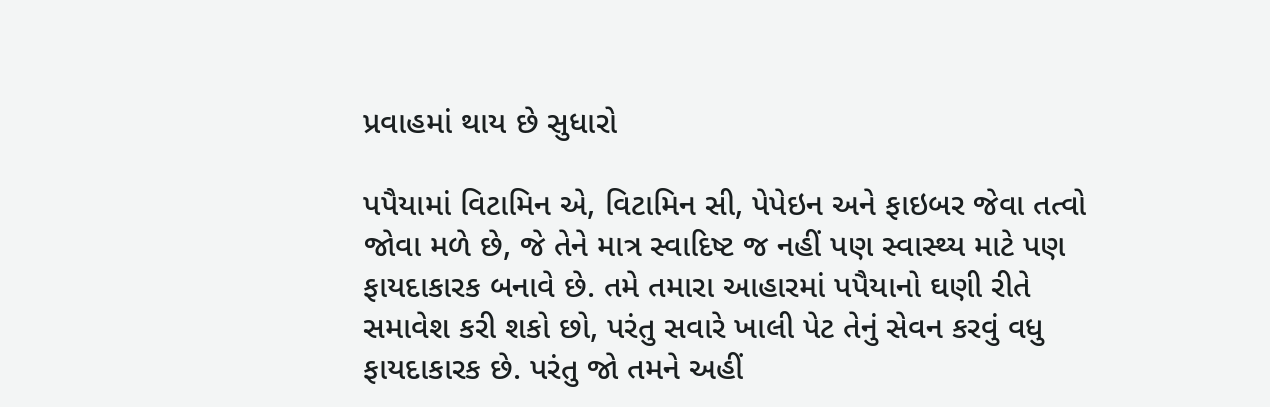પ્રવાહમાં થાય છે સુધારો

પપૈયામાં વિટામિન એ, વિટામિન સી, પેપેઇન અને ફાઇબર જેવા તત્વો જોવા મળે છે, જે તેને માત્ર સ્વાદિષ્ટ જ નહીં પણ સ્વાસ્થ્ય માટે પણ ફાયદાકારક બનાવે છે. તમે તમારા આહારમાં પપૈયાનો ઘણી રીતે સમાવેશ કરી શકો છો, પરંતુ સવારે ખાલી પેટ તેનું સેવન કરવું વધુ ફાયદાકારક છે. પરંતુ જો તમને અહીં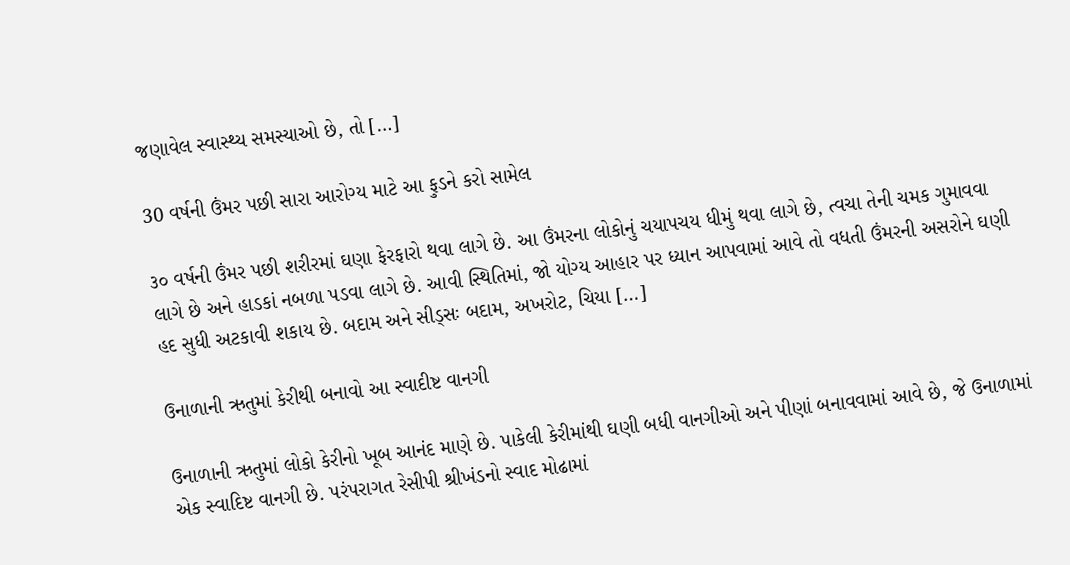જણાવેલ સ્વાસ્થ્ય સમસ્યાઓ છે, તો […]

30 વર્ષની ઉંમર પછી સારા આરોગ્ય માટે આ ફુડને કરો સામેલ

૩૦ વર્ષની ઉંમર પછી શરીરમાં ઘણા ફેરફારો થવા લાગે છે. આ ઉંમરના લોકોનું ચયાપચય ધીમું થવા લાગે છે, ત્વચા તેની ચમક ગુમાવવા લાગે છે અને હાડકાં નબળા પડવા લાગે છે. આવી સ્થિતિમાં, જો યોગ્ય આહાર પર ધ્યાન આપવામાં આવે તો વધતી ઉંમરની અસરોને ઘણી હદ સુધી અટકાવી શકાય છે. બદામ અને સીડ્સઃ બદામ, અખરોટ, ચિયા […]

ઉનાળાની ઋતુમાં કેરીથી બનાવો આ સ્વાદીષ્ટ વાનગી

ઉનાળાની ઋતુમાં લોકો કેરીનો ખૂબ આનંદ માણે છે. પાકેલી કેરીમાંથી ઘણી બધી વાનગીઓ અને પીણાં બનાવવામાં આવે છે, જે ઉનાળામાં એક સ્વાદિષ્ટ વાનગી છે. પરંપરાગત રેસીપી શ્રીખંડનો સ્વાદ મોઢામાં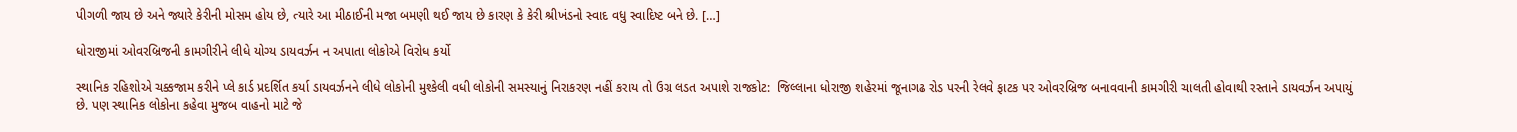પીગળી જાય છે અને જ્યારે કેરીની મોસમ હોય છે, ત્યારે આ મીઠાઈની મજા બમણી થઈ જાય છે કારણ કે કેરી શ્રીખંડનો સ્વાદ વધુ સ્વાદિષ્ટ બને છે. […]

ધોરાજીમાં ઓવરબ્રિજની કામગીરીને લીધે યોગ્ય ડાયવર્ઝન ન અપાતા લોકોએ વિરોધ કર્યો

સ્થાનિક રહિશોએ ચક્કજામ કરીને પ્લે કાર્ડ પ્રદર્શિત કર્યા ડાયવર્ઝનને લીધે લોકોની મુશ્કેલી વધી લોકોની સમસ્યાનું નિરાકરણ નહીં કરાય તો ઉગ્ર લડત અપાશે રાજકોટ:  જિલ્લાના ધોરાજી શહેરમાં જૂનાગઢ રોડ પરની રેલવે ફાટક પર ઓવરબ્રિજ બનાવવાની કામગીરી ચાલતી હોવાથી રસ્તાને ડાયવર્ઝન અપાયું છે. પણ સ્થાનિક લોકોના કહેવા મુજબ વાહનો માટે જે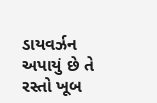ડાયવર્ઝન અપાયું છે તે રસ્તો ખૂબ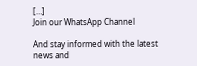[…]
Join our WhatsApp Channel

And stay informed with the latest news and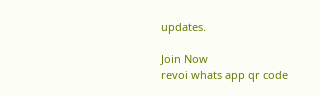updates.

Join Now
revoi whats app qr code